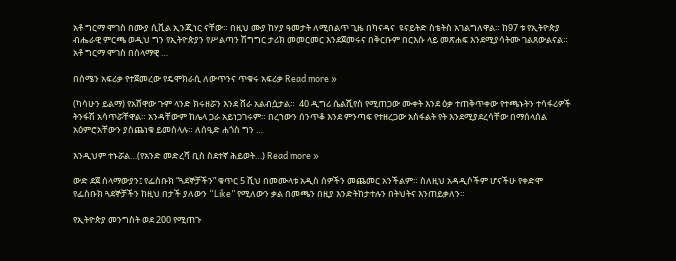አቶ ግርማ ሞገስ በሙያ ሲቪል ኢንጂነር ናቸው። በዚህ ሙያ ከሃያ ዓመታት ለሚበልጥ ጊዜ በካናዳና  ዩናይትድ ስቴትስ አገልግለዋል። ከ97 ቱ የኢትዮጵያ ብሔራዊ ምርጫ ወዲህ ግን የኢትዮጵያን የሥልጣን ሽግግር ታሪክ መመርመር እንደጀመሩና በቅርቡም በርእሱ ላይ መጽሐፍ እንደሚያሳትሙ ገልጸውልናል። አቶ ግርማ ሞገስ በሰላማዊ …

በሰሜን አፍሪቃ የተጀመረው የዴሞክራሲ ለውጥንና ጥቁሩ አፍሪቃ Read more »

(ካሳሁን ይልማ) የአሸዋው ጉም ላንድ ክሩዘሯን እንደ ሸራ አልብሷታል።  40 ዲግሪ ሴልሺየስ የሚጠጋው ሙቀት እንደ ዕቃ ተጠቅጥቀው የተጫኑትን ተሳፋሪዎች ትንፋሽ አሳጥሯቸዋል። አንዳቸውም ከሌላ ጋራ አይነጋገሩም። በረኀውን ሰንጥቆ እንደ ምንጣፍ የተዘረጋው አስፋልት የት እንደሚያደረሳቸው በማሰላሰል አዕምሮአቸውን ያስጨነቁ ይመስላሉ። ለሰዒድ ሐጎስ ግን …

እንዲህም ተኑሯል…(የአንድ መድረሻ ቢስ ስደተኛ ሕይወት…) Read more »

ውድ ደጀ ሰላማውያን፤ የፌስቡክ “ጓደኞቻችን” ቁጥር 5 ሺህ በመሙላቱ አዲስ ሰዎችን መጨመር አንችልም። ስለዚህ አዳዲሶችም ሆናችሁ የቀድሞ የፌስቡክ ጓደኞቻችን ከዚህ በታች ያለውን “Like” የሚለውን ቃል በመጫን በዚያ እንድትከታተሉን በትህትና እንጠይቃለን።

የኢትዮጵያ መንግስት ወደ 200 የሚጠጉ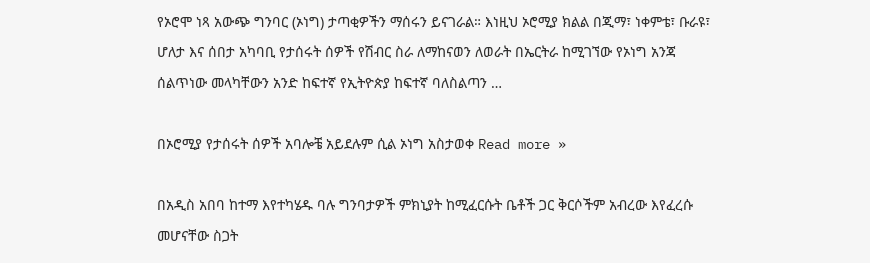የኦሮሞ ነጻ አውጭ ግንባር (ኦነግ) ታጣቂዎችን ማሰሩን ይናገራል። እነዚህ ኦሮሚያ ክልል በጂማ፣ ነቀምቴ፣ ቡራዩ፣ ሆለታ እና ሰበታ አካባቢ የታሰሩት ሰዎች የሽብር ስራ ለማከናወን ለወራት በኤርትራ ከሚገኘው የኦነግ አንጃ ሰልጥነው መላካቸውን አንድ ከፍተኛ የኢትዮጵያ ከፍተኛ ባለስልጣን …

በኦሮሚያ የታሰሩት ሰዎች አባሎቼ አይደሉም ሲል ኦነግ አስታወቀ Read more »

በአዲስ አበባ ከተማ እየተካሄዱ ባሉ ግንባታዎች ምክኒያት ከሚፈርሱት ቤቶች ጋር ቅርሶችም አብረው እየፈረሱ መሆናቸው ስጋት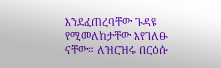እንደፈጠረባቸው ጉዳዩ የሚመለከታቸው እየገለፁ ናቸው። ለዝርዝሩ በርዕሱ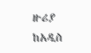ዙሪያ ከአዲስ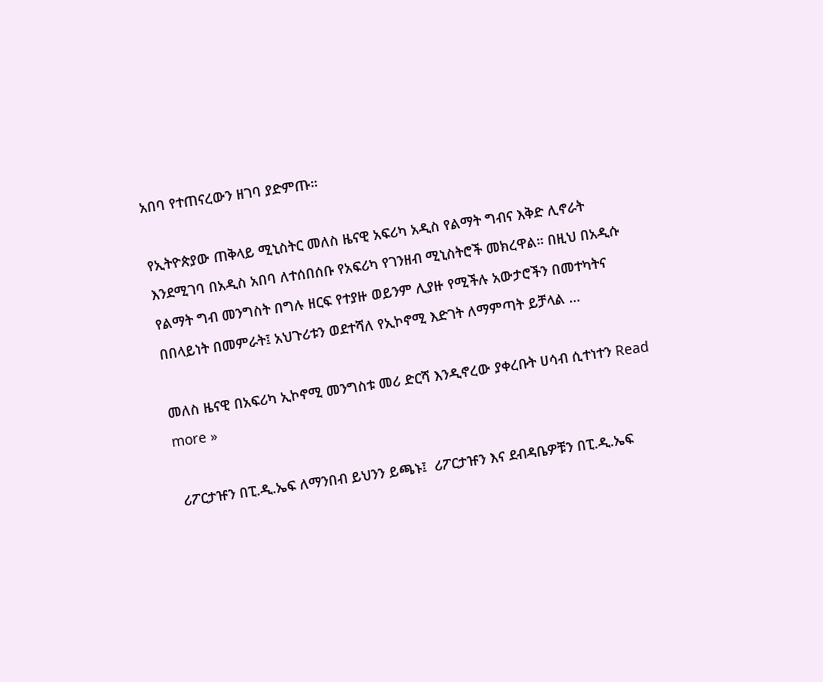አበባ የተጠናረውን ዘገባ ያድምጡ።

የኢትዮጵያው ጠቅላይ ሚኒስትር መለስ ዜናዊ አፍሪካ አዲስ የልማት ግብና እቅድ ሊኖራት እንደሚገባ በአዲስ አበባ ለተሰበሰቡ የአፍሪካ የገንዘብ ሚኒስትሮች መክረዋል። በዚህ በአዲሱ የልማት ግብ መንግስት በግሉ ዘርፍ የተያዙ ወይንም ሊያዙ የሚችሉ አውታሮችን በመተካትና በበላይነት በመምራት፤ አህጉሪቱን ወደተሻለ የኢኮኖሚ እድገት ለማምጣት ይቻላል …

መለስ ዜናዊ በአፍሪካ ኢኮኖሚ መንግስቱ መሪ ድርሻ እንዲኖረው ያቀረቡት ሀሳብ ሲተነተን Read more »

 ሪፖርታዡን በፒ.ዲ.ኤፍ ለማንበብ ይህንን ይጫኑ፤  ሪፖርታዡን እና ደብዳቤዎቹን በፒ.ዲ.ኤፍ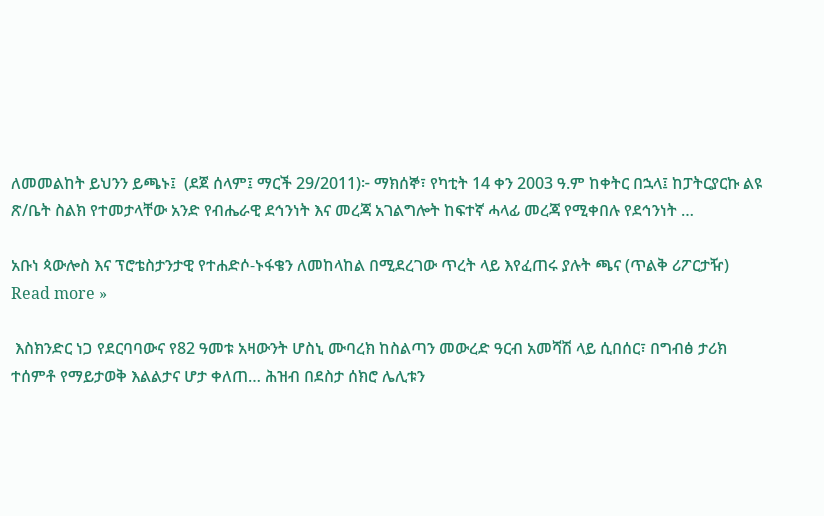ለመመልከት ይህንን ይጫኑ፤  (ደጀ ሰላም፤ ማርች 29/2011)፦ ማክሰኞ፣ የካቲት 14 ቀን 2003 ዓ.ም ከቀትር በኋላ፤ ከፓትርያርኩ ልዩ ጽ/ቤት ስልክ የተመታላቸው አንድ የብሔራዊ ደኅንነት እና መረጃ አገልግሎት ከፍተኛ ሓላፊ መረጃ የሚቀበሉ የደኅንነት …

አቡነ ጳውሎስ እና ፕሮቴስታንታዊ የተሐድሶ-ኑፋቄን ለመከላከል በሚደረገው ጥረት ላይ እየፈጠሩ ያሉት ጫና (ጥልቅ ሪፖርታዥ) Read more »

 እስክንድር ነጋ የደርባባውና የ82 ዓመቱ አዛውንት ሆስኒ ሙባረክ ከስልጣን መውረድ ዓርብ አመሻሽ ላይ ሲበሰር፣ በግብፅ ታሪክ ተሰምቶ የማይታወቅ እልልታና ሆታ ቀለጠ… ሕዝብ በደስታ ሰክሮ ሌሊቱን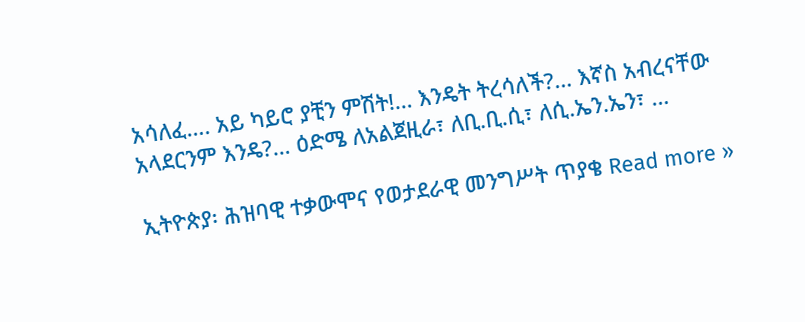አሳለፈ…. አይ ካይሮ ያቺን ምሽት!… እንዴት ትረሳለች?… እኛስ አብረናቸው አላደርንም እንዴ?… ዕድሜ ለአልጀዚራ፣ ለቢ.ቢ.ሲ፣ ለሲ.ኤን.ኤን፣ …

ኢትዮጵያ፡ ሕዝባዊ ተቃውሞና የወታደራዊ መንግሥት ጥያቄ Read more »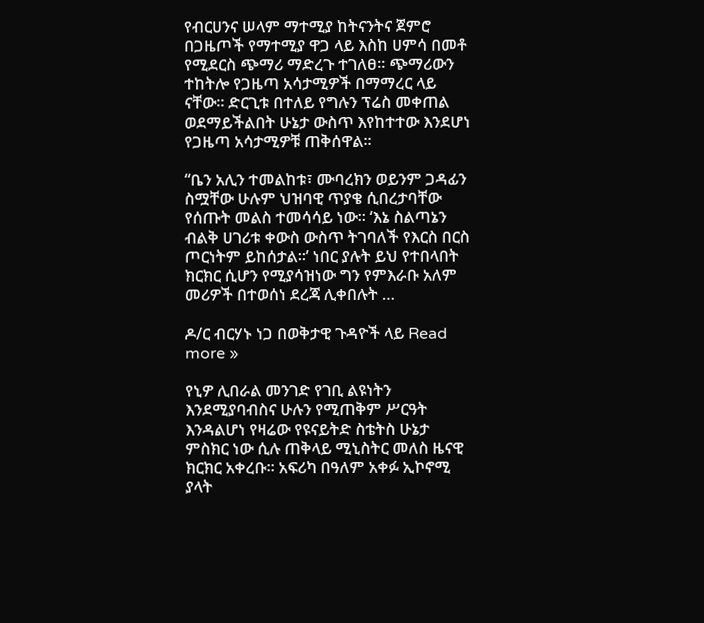የብርሀንና ሠላም ማተሚያ ከትናንትና ጀምሮ በጋዜጦች የማተሚያ ዋጋ ላይ እስከ ሀምሳ በመቶ የሚደርስ ጭማሪ ማድረጉ ተገለፀ። ጭማሪውን ተከትሎ የጋዜጣ አሳታሚዎች በማማረር ላይ ናቸው። ድርጊቱ በተለይ የግሉን ፕሬስ መቀጠል ወደማይችልበት ሁኔታ ውስጥ እየከተተው እንደሆነ የጋዜጣ አሳታሚዎቹ ጠቅሰዋል።

“ቤን አሊን ተመልከቱ፣ ሙባረክን ወይንም ጋዳፊን ስሟቸው ሁሉም ህዝባዊ ጥያቄ ሲበረታባቸው የሰጡት መልስ ተመሳሳይ ነው። ‘እኔ ስልጣኔን ብልቅ ሀገሪቱ ቀውስ ውስጥ ትገባለች የእርስ በርስ ጦርነትም ይከሰታል።’ ነበር ያሉት ይህ የተበላበት ክርክር ሲሆን የሚያሳዝነው ግን የምእራቡ አለም መሪዎች በተወሰነ ደረጃ ሊቀበሉት …

ዶ/ር ብርሃኑ ነጋ በወቅታዊ ጉዳዮች ላይ Read more »

የኒዎ ሊበራል መንገድ የገቢ ልዩነትን እንደሚያባብስና ሁሉን የሚጠቅም ሥርዓት እንዳልሆነ የዛሬው የዩናይትድ ስቴትስ ሁኔታ ምስክር ነው ሲሉ ጠቅላይ ሚኒስትር መለስ ዜናዊ ክርክር አቀረቡ። አፍሪካ በዓለም አቀፉ ኢኮኖሚ ያላት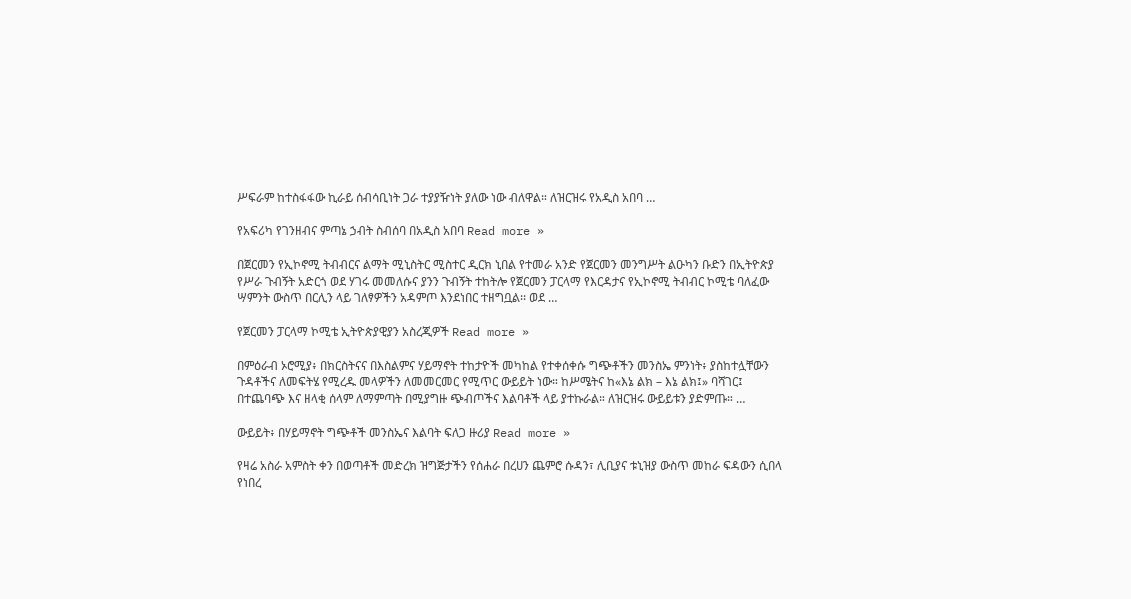ሥፍራም ከተስፋፋው ኪራይ ሰብሳቢነት ጋራ ተያያዥነት ያለው ነው ብለዋል። ለዝርዝሩ የአዲስ አበባ …

የአፍሪካ የገንዘብና ምጣኔ ኃብት ስብሰባ በአዲስ አበባ Read more »

በጀርመን የኢኮኖሚ ትብብርና ልማት ሚኒስትር ሚስተር ዲርክ ኒበል የተመራ አንድ የጀርመን መንግሥት ልዑካን ቡድን በኢትዮጵያ የሥራ ጉብኝት አድርጎ ወደ ሃገሩ መመለሱና ያንን ጉብኝት ተከትሎ የጀርመን ፓርላማ የእርዳታና የኢኮኖሚ ትብብር ኮሚቴ ባለፈው ሣምንት ውስጥ በርሊን ላይ ገለፃዎችን አዳምጦ እንደነበር ተዘግቧል፡፡ ወደ …

የጀርመን ፓርላማ ኮሚቴ ኢትዮጵያዊያን አስረጂዎች Read more »

በምዕራብ ኦሮሚያ፥ በክርስትናና በእስልምና ሃይማኖት ተከታዮች መካከል የተቀሰቀሱ ግጭቶችን መንስኤ ምንነት፥ ያስከተሏቸውን ጉዳቶችና ለመፍትሄ የሚረዱ መላዎችን ለመመርመር የሚጥር ውይይት ነው። ከሥሜትና ከ«እኔ ልክ – እኔ ልክ፤» ባሻገር፤ በተጨባጭ እና ዘላቂ ሰላም ለማምጣት በሚያግዙ ጭብጦችና እልባቶች ላይ ያተኩራል። ለዝርዝሩ ውይይቱን ያድምጡ። …

ውይይት፥ በሃይማኖት ግጭቶች መንስኤና እልባት ፍለጋ ዙሪያ Read more »

የዛሬ አስራ አምስት ቀን በወጣቶች መድረክ ዝግጅታችን የሰሐራ በረሀን ጨምሮ ሱዳን፣ ሊቢያና ቱኒዝያ ውስጥ መከራ ፍዳውን ሲበላ የነበረ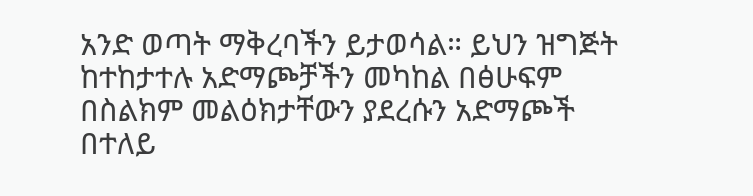አንድ ወጣት ማቅረባችን ይታወሳል። ይህን ዝግጅት ከተከታተሉ አድማጮቻችን መካከል በፅሁፍም በስልክም መልዕክታቸውን ያደረሱን አድማጮች በተለይ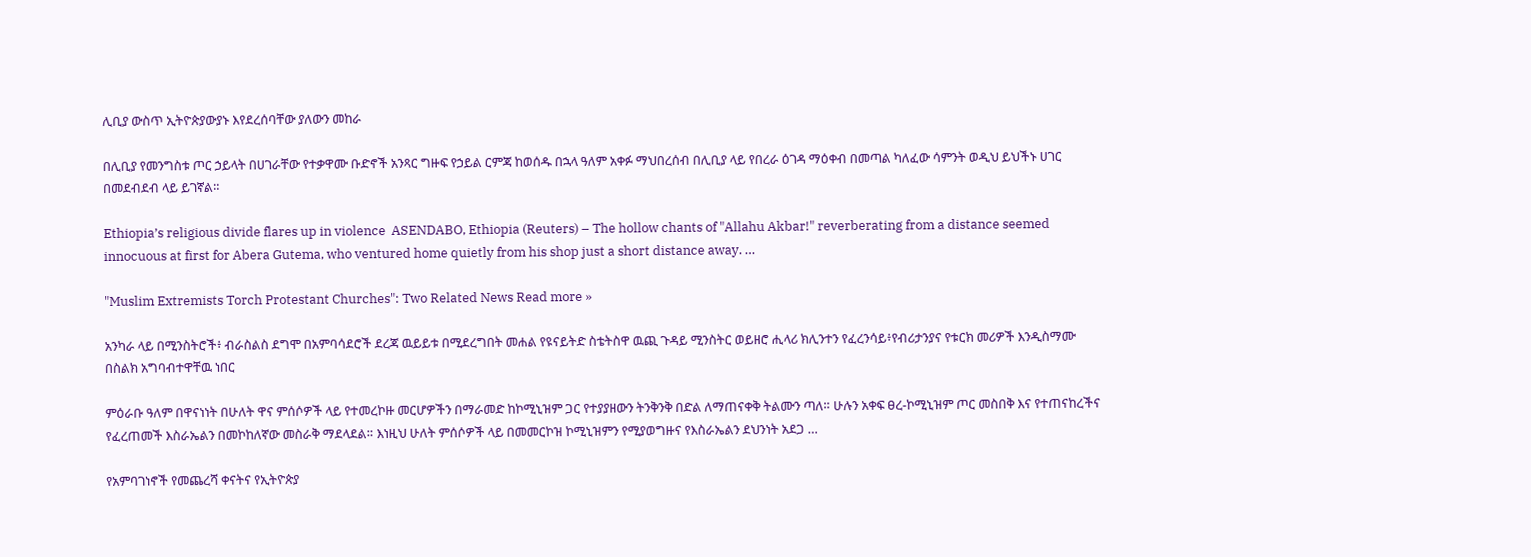ሊቢያ ውስጥ ኢትዮጵያውያኑ እየደረሰባቸው ያለውን መከራ

በሊቢያ የመንግስቱ ጦር ኃይላት በሀገራቸው የተቃዋሙ ቡድኖች አንጻር ግዙፍ የኃይል ርምጃ ከወሰዱ በኋላ ዓለም አቀፉ ማህበረሰብ በሊቢያ ላይ የበረራ ዕገዳ ማዕቀብ በመጣል ካለፈው ሳምንት ወዲህ ይህችኑ ሀገር በመደብደብ ላይ ይገኛል።

Ethiopia’s religious divide flares up in violence  ASENDABO, Ethiopia (Reuters) – The hollow chants of "Allahu Akbar!" reverberating from a distance seemed innocuous at first for Abera Gutema, who ventured home quietly from his shop just a short distance away. …

"Muslim Extremists Torch Protestant Churches": Two Related News Read more »

አንካራ ላይ በሚንስትሮች፥ ብራስልስ ደግሞ በአምባሳደሮች ደረጃ ዉይይቱ በሚደረግበት መሐል የዩናይትድ ስቴትስዋ ዉጪ ጉዳይ ሚንስትር ወይዘሮ ሒላሪ ክሊንተን የፈረንሳይ፥የብሪታንያና የቱርክ መሪዎች እንዲስማሙ በስልክ አግባብተዋቸዉ ነበር

ምዕራቡ ዓለም በዋናነነት በሁለት ዋና ምሰሶዎች ላይ የተመረኮዙ መርሆዎችን በማራመድ ከኮሚኒዝም ጋር የተያያዘውን ትንቅንቅ በድል ለማጠናቀቅ ትልሙን ጣለ። ሁሉን አቀፍ ፀረ-ኮሚኒዝም ጦር መስበቅ እና የተጠናከረችና የፈረጠመች እስራኤልን በመኮከለኛው መስራቅ ማደላደል። እነዚህ ሁለት ምሰሶዎች ላይ በመመርኮዝ ኮሚኒዝምን የሚያወግዙና የእስራኤልን ደህንነት አደጋ …

የአምባገነኖች የመጨረሻ ቀናትና የኢትዮጵያ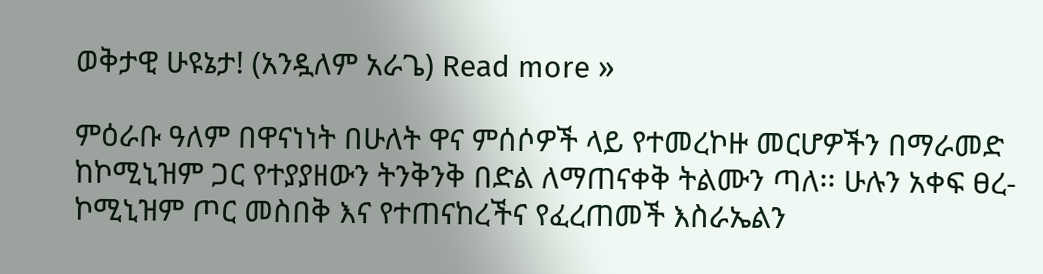ወቅታዊ ሁዩኔታ! (አንዷለም አራጌ) Read more »

ምዕራቡ ዓለም በዋናነነት በሁለት ዋና ምሰሶዎች ላይ የተመረኮዙ መርሆዎችን በማራመድ ከኮሚኒዝም ጋር የተያያዘውን ትንቅንቅ በድል ለማጠናቀቅ ትልሙን ጣለ፡፡ ሁሉን አቀፍ ፀረ-ኮሚኒዝም ጦር መስበቅ እና የተጠናከረችና የፈረጠመች እስራኤልን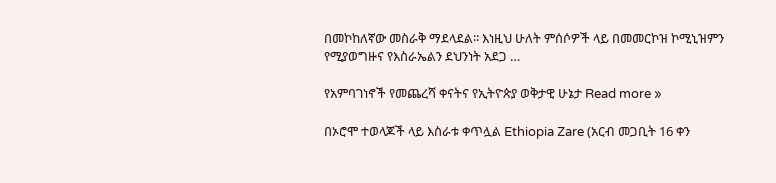በመኮከለኛው መስራቅ ማደላደል፡፡ እነዚህ ሁለት ምሰሶዎች ላይ በመመርኮዝ ኮሚኒዝምን የሚያወግዙና የእስራኤልን ደህንነት አደጋ …

የአምባገነኖች የመጨረሻ ቀናትና የኢትዮጵያ ወቅታዊ ሁኔታ Read more »

በኦሮሞ ተወላጆች ላይ እስራቱ ቀጥሏል Ethiopia Zare (አርብ መጋቢት 16 ቀን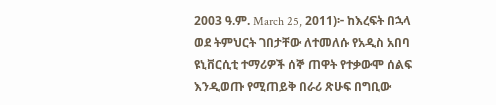2003 ዓ.ም. March 25, 2011)፦ ከእረፍት በኋላ ወደ ትምህርት ገበታቸው ለተመለሱ የአዲስ አበባ ዩኒቨርሲቲ ተማሪዎች ሰኞ ጠዋት የተቃውሞ ሰልፍ እንዲወጡ የሚጠይቅ በራሪ ጽሁፍ በግቢው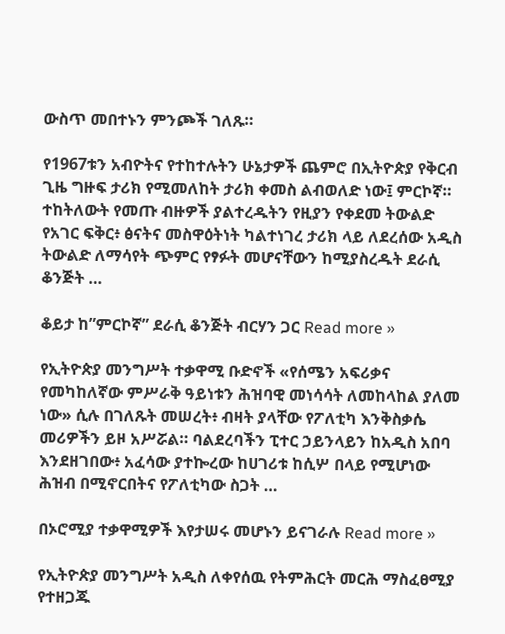ውስጥ መበተኑን ምንጮች ገለጹ።

የ1967ቱን አብዮትና የተከተሉትን ሁኔታዎች ጨምሮ በኢትዮጵያ የቅርብ ጊዜ ግዙፍ ታሪክ የሚመለከት ታሪክ ቀመስ ልብወለድ ነው፤ ምርኮኛ። ተከትለውት የመጡ ብዙዎች ያልተረዱትን የዚያን የቀደመ ትውልድ የአገር ፍቅር፥ ፅናትና መስዋዕትነት ካልተነገረ ታሪክ ላይ ለደረሰው አዲስ ትውልድ ለማሳየት ጭምር የፃፉት መሆናቸውን ከሚያስረዱት ደራሲ ቆንጅት …

ቆይታ ከ”ምርኮኛ” ደራሲ ቆንጅት ብርሃን ጋር Read more »

የኢትዮጵያ መንግሥት ተቃዋሚ ቡድኖች «የሰሜን አፍሪቃና የመካከለኛው ምሥራቅ ዓይነቱን ሕዝባዊ መነሳሳት ለመከላከል ያለመ ነው» ሲሉ በገለጹት መሠረት፥ ብዛት ያላቸው የፖለቲካ እንቅስቃሴ መሪዎችን ይዞ አሥሯል። ባልደረባችን ፒተር ኃይንላይን ከአዲስ አበባ እንደዘገበው፥ አፈሳው ያተኰረው ከሀገሪቱ ከሲሦ በላይ የሚሆነው ሕዝብ በሚኖርበትና የፖለቲካው ስጋት …

በኦሮሚያ ተቃዋሚዎች እየታሠሩ መሆኑን ይናገራሉ Read more »

የኢትዮጵያ መንግሥት አዲስ ለቀየሰዉ የትምሕርት መርሕ ማስፈፀሚያ የተዘጋጁ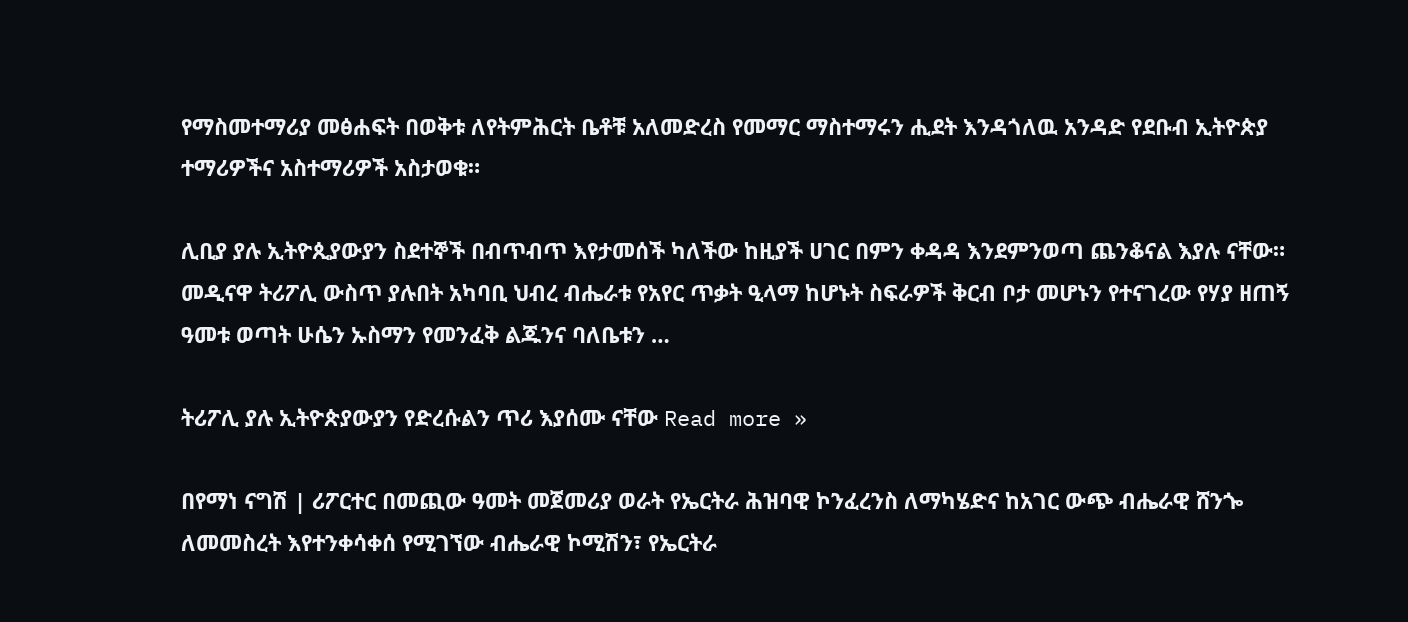የማስመተማሪያ መፅሐፍት በወቅቱ ለየትምሕርት ቤቶቹ አለመድረስ የመማር ማስተማሩን ሒደት እንዳጎለዉ አንዳድ የደቡብ ኢትዮጵያ ተማሪዎችና አስተማሪዎች አስታወቁ።

ሊቢያ ያሉ ኢትዮጲያውያን ስደተኞች በብጥብጥ እየታመሰች ካለችው ከዚያች ሀገር በምን ቀዳዳ እንደምንወጣ ጨንቆናል እያሉ ናቸው። መዲናዋ ትሪፖሊ ውስጥ ያሉበት አካባቢ ህብረ ብሔራቱ የአየር ጥቃት ዒላማ ከሆኑት ስፍራዎች ቅርብ ቦታ መሆኑን የተናገረው የሃያ ዘጠኝ ዓመቱ ወጣት ሁሴን ኡስማን የመንፈቅ ልጁንና ባለቤቱን …

ትሪፖሊ ያሉ ኢትዮጵያውያን የድረሱልን ጥሪ እያሰሙ ናቸው Read more »

በየማነ ናግሽ | ሪፖርተር በመጪው ዓመት መጀመሪያ ወራት የኤርትራ ሕዝባዊ ኮንፈረንስ ለማካሄድና ከአገር ውጭ ብሔራዊ ሸንጐ ለመመስረት እየተንቀሳቀሰ የሚገኘው ብሔራዊ ኮሚሽን፣ የኤርትራ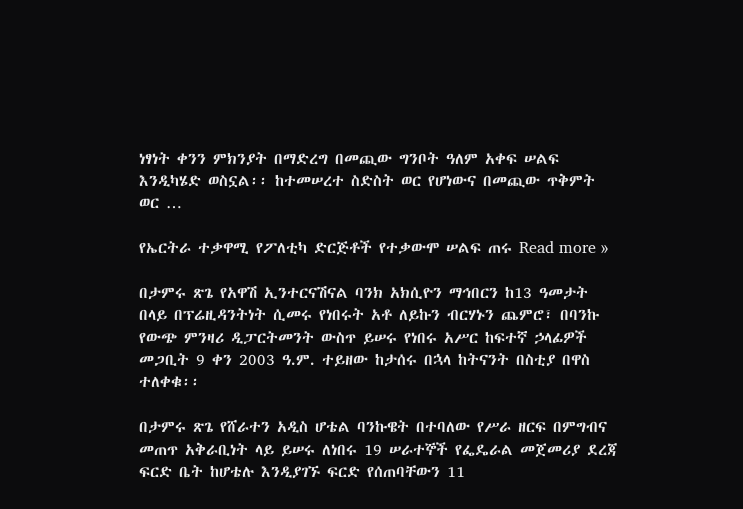ነፃነት ቀንን ምክንያት በማድረግ በመጪው ግንቦት ዓለም አቀፍ ሠልፍ እንዲካሄድ ወስኗል፡፡ ከተመሠረተ ስድስት ወር የሆነውና በመጪው ጥቅምት ወር …

የኤርትራ ተቃዋሚ የፖለቲካ ድርጅቶች የተቃውሞ ሠልፍ ጠሩ Read more »

በታምሩ ጽጌ የአዋሽ ኢንተርናሽናል ባንክ አክሲዮን ማኅበርን ከ13 ዓመታት በላይ በፕሬዚዳንትነት ሲመሩ የነበሩት አቶ ለይኩን ብርሃኑን ጨምሮ፣ በባንኩ የውጭ ምንዛሪ ዲፓርትመንት ውስጥ ይሠሩ የነበሩ አሥር ከፍተኛ ኃላፊዎች መጋቢት 9 ቀን 2003 ዓ.ም. ተይዘው ከታሰሩ በኋላ ከትናንት በስቲያ በዋስ ተለቀቁ፡፡

በታምሩ ጽጌ የሸራተን አዲስ ሆቴል ባንኩዌት በተባለው የሥራ ዘርፍ በምግብና መጠጥ አቅራቢነት ላይ ይሠሩ ለነበሩ 19 ሠራተኞች የፌዴራል መጀመሪያ ደረጃ ፍርድ ቤት ከሆቴሉ እንዲያገኙ ፍርድ የሰጠባቸውን 11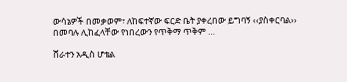ውሳኔዎች በመቃወም፣ ለከፍተኛው ፍርድ ቤት ያቀረበው ይግባኝ ‹‹ያስቀርባል›› በመባሉ ሊከፈላቸው የነበረውን የጥቅማ ጥቅም …

ሸራተን አዲስ ሆቴል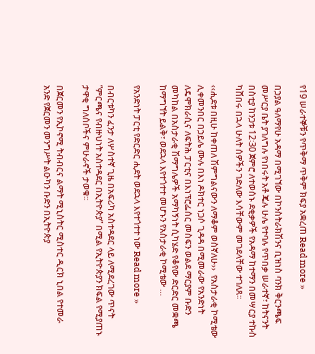የ19 ሠራተኞቹን የጥቅማ ጥቅም ክፍያ አቋረጠ Read more »

በኃያል ዓለማየሁ አዳማ በሚገኘው በኮንስትራክሽንና ቢዝነስ ባንክ ቅርንጫፍ መሥርያ ቤት ያገለግሉ የነበሩት አቶ ጄሉ ሁሌ የተባሉ የጥበቃ ሠራተኛ፣ ከትናንት በስቲያ ከንጋቱ 12፡30 ጀምሮ ለተወሰኑ ደቂቃዎች የአዳማ ከተማን በመሣርያ ተኩስ ካሸበሩ በኋላ ሁለት ሰዎችን ገድለው እሳቸውም መገደላቸው ተገለጸ፡፡

‹‹ሒደቱ በዚሁ ከቀጠለ ሽምግልናውን ለማቆም ወስኛለሁ››  የአስታራቂ ኮሚቴው ሊቀመንበር በኃይሌ ሙሉ በእነ ዶክተር ነጋሶ ጊዳዳ በሚመራው የአንድነት ለዴሞክራሲና ለፍትሕ ፓርቲና በእነፕሮፌሰር መስፍን ወልደ ማርያም ቡድን መካከል በአስታራቂ ሽማግሌዎች አማካኝነት ሲካሄድ የቆየው ድርድር መቋጫ ከማግኘት ይልቅ፣ ወደኋላ እየተጎተተ መሆኑን የአስታራቂ ኮሚቴው …

የአንድነት ፓርቲ የድርድር ሒደት ወደኋላ እየተጎተተ ነው Read more »

በብርቱካን ፈንታ ለሦስተኛ ጊዜ በአፍሪካ አስተዳደር ላይ ለሚደረገው ጥናት “ምርጫና የብዙህነት አስተዳደር በኢትዮጵያ” በሚል የኢትዮጵያን ክፍል የሚያጠኑ ታዋቂ ግለሰቦችና ምሁራኖች ታወቁ፡፡

በጀርመን የኢኮኖሚ ትብብርና ልማት ሚኒስትር ሚስተር ዲርክ ኒበል የተመራ አንድ የጀርመን መንግሥት ልዑካን ቡድን በኢትዮጵያ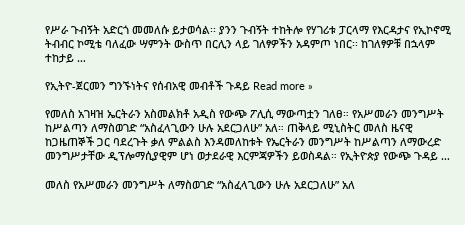የሥራ ጉብኝት አድርጎ መመለሱ ይታወሳል፡፡ ያንን ጉብኝት ተከትሎ የሃገሪቱ ፓርላማ የእርዳታና የኢኮኖሚ ትብብር ኮሚቴ ባለፈው ሣምንት ውስጥ በርሊን ላይ ገለፃዎችን አዳምጦ ነበር፡፡ ከገለፃዎቹ በኋላም ተከታይ …

የኢትዮ-ጀርመን ግንኙነትና የሰብአዊ መብቶች ጉዳይ Read more »

የመለስ አገዛዝ ኤርትራን አስመልክቶ አዲስ የውጭ ፖሊሲ ማውጣቷን ገለፀ። የአሥመራን መንግሥት ከሥልጣን ለማስወገድ “አስፈላጊውን ሁሉ አደርጋለሁ” አለ። ጠቅላይ ሚኒስትር መለስ ዜናዊ ከጋዜጠኞች ጋር ባደረጉት ቃለ ምልልስ እንዳመለከቱት የኤርትራን መንግሥት ከሥልጣን ለማውረድ መንግሥታቸው ዲፕሎማሲያዊም ሆነ ወታደራዊ እርምጃዎችን ይወስዳል። የኢትዮጵያ የውጭ ጉዳይ …

መለስ የአሥመራን መንግሥት ለማስወገድ “አስፈላጊውን ሁሉ አደርጋለሁ” አለ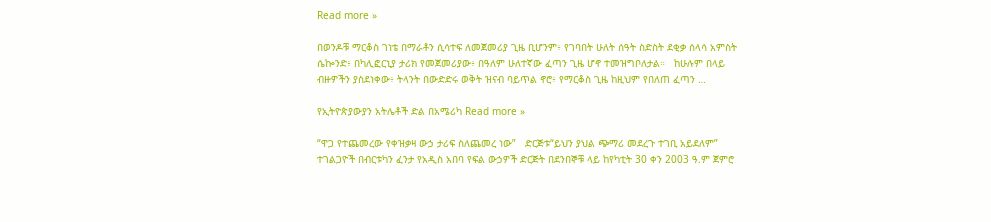Read more »

በወንዶቹ ማርቆስ ገነቴ በማራቶን ሲሳተፍ ለመጀመሪያ ጊዜ ቢሆንም፥ የገባበት ሁለት ሰዓት ስድስት ደቂቃ ሰላሳ አምስት ሴኰንድ፥ በካሊፎርኒያ ታሪክ የመጀመሪያው፥ በዓለም ሁለተኛው ፈጣን ጊዜ ሆኖ ተመዝግቦለታል።   ከሁሉም በላይ ብዙዎችን ያስደነቀው፥ ትላንት በውድድሩ ወቅት ዝናብ ባይጥል ኖሮ፥ የማርቆስ ጊዜ ከዚህም የበለጠ ፈጣን …

የኢትዮጵያውያን አትሌቶች ድል በአሜሪካ Read more »

“ዋጋ የተጨመረው የቀዝቃዛ ውኃ ታሪፍ ስለጨመረ ነው”   ድርጅቱ“ይህን ያህል ጭማሪ መደረጉ ተገቢ አይደለም”  ተገልጋዮች በብርቱካን ፈንታ የአዲስ አበባ የፍል ውኃዎች ድርጅት በደንበኞቹ ላይ ከየካቲት 30 ቀን 2003 ዓ.ም ጀምሮ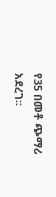የ35 በመቶ ጭማሪ አደረገ፡፡